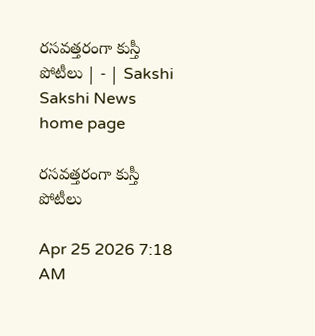రసవత్తరంగా కుస్తీ పోటీలు | - | Sakshi
Sakshi News home page

రసవత్తరంగా కుస్తీ పోటీలు

Apr 25 2026 7:18 AM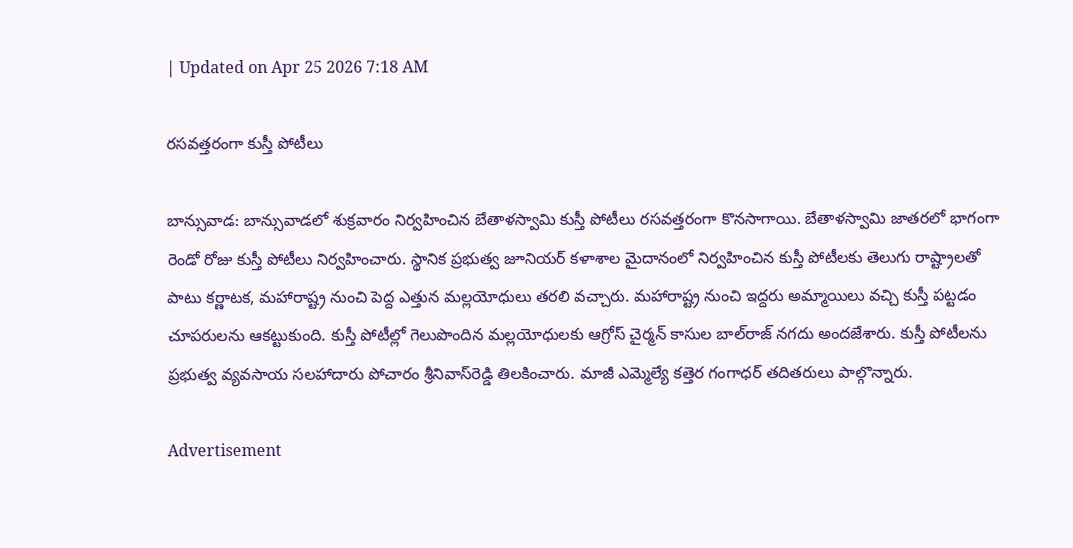| Updated on Apr 25 2026 7:18 AM

రసవత్తరంగా కుస్తీ పోటీలు

బాన్సువాడ: బాన్సువాడలో శుక్రవారం నిర్వహించిన బేతాళస్వామి కుస్తీ పోటీలు రసవత్తరంగా కొనసాగాయి. బేతాళస్వామి జాతరలో భాగంగా రెండో రోజు కుస్తీ పోటీలు నిర్వహించారు. స్థానిక ప్రభుత్వ జూనియర్‌ కళాశాల మైదానంలో నిర్వహించిన కుస్తీ పోటీలకు తెలుగు రాష్ట్రాలతో పాటు కర్ణాటక, మహారాష్ట్ర నుంచి పెద్ద ఎత్తున మల్లయోధులు తరలి వచ్చారు. మహారాష్ట్ర నుంచి ఇద్దరు అమ్మాయిలు వచ్చి కుస్తీ పట్టడం చూపరులను ఆకట్టుకుంది. కుస్తీ పోటీల్లో గెలుపొందిన మల్లయోధులకు ఆగ్రోస్‌ చైర్మన్‌ కాసుల బాల్‌రాజ్‌ నగదు అందజేశారు. కుస్తీ పోటీలను ప్రభుత్వ వ్యవసాయ సలహాదారు పోచారం శ్రీనివాస్‌రెడ్డి తిలకించారు. మాజీ ఎమ్మెల్యే కత్తెర గంగాధర్‌ తదితరులు పాల్గొన్నారు.

Advertisement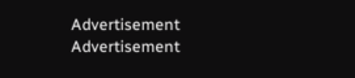Advertisement
Advertisement